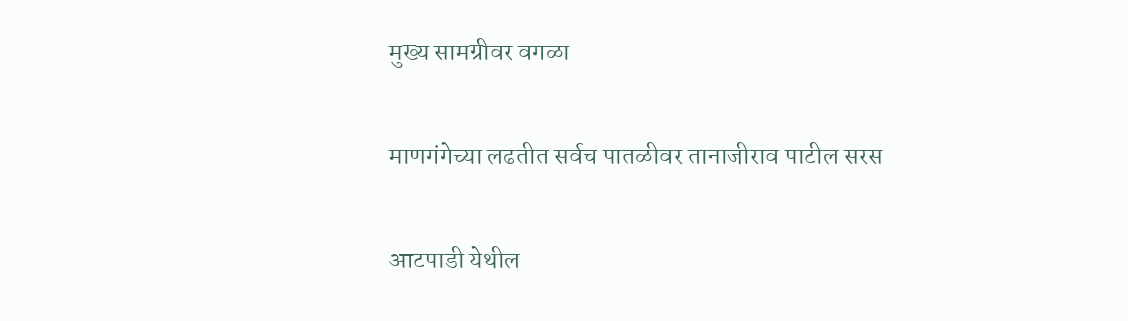मुख्य सामग्रीवर वगळा

माणगंगेच्या लढतीत सर्वच पातळीवर तानाजीराव पाटील सरस

आटपाडी येथील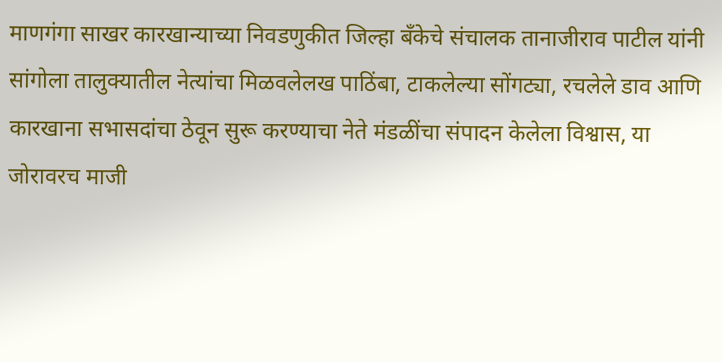माणगंगा साखर कारखान्याच्या निवडणुकीत जिल्हा बँकेचे संचालक तानाजीराव पाटील यांनी सांगोला तालुक्यातील नेत्यांचा मिळवलेलख पाठिंबा, टाकलेल्या सोंगट्या, रचलेले डाव आणि कारखाना सभासदांचा ठेवून सुरू करण्याचा नेते मंडळींचा संपादन केलेला विश्वास, या जोरावरच माजी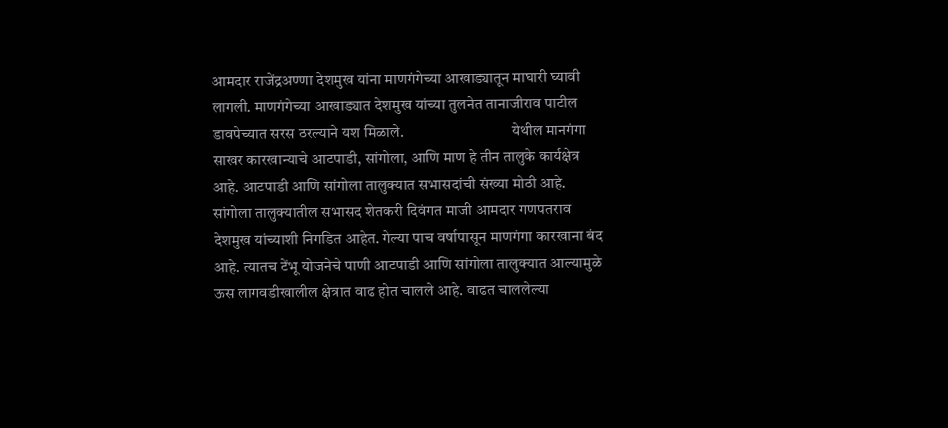आमदार राजेंद्रअण्णा देशमुख यांना माणगंगेच्या आखाड्यातून माघारी घ्यावी लागली. माणगंगेच्या आखाड्यात देशमुख यांच्या तुलनेत तानाजीराव पाटील डावपेच्यात सरस ठरल्याने यश मिळाले.                                   येथील मानगंगा साखर कारखान्याचे आटपाडी, सांगोला, आणि माण हे तीन तालुके कार्यक्षेत्र आहे. आटपाडी आणि सांगोला तालुक्यात सभासदांची संख्या मोठी आहे. सांगोला तालुक्यातील सभासद शेतकरी दिवंगत माजी आमदार गणपतराव देशमुख यांच्याशी निगडित आहेत. गेल्या पाच वर्षापासून माणगंगा कारखाना बंद आहे. त्यातच टेंभू योजनेचे पाणी आटपाडी आणि सांगोला तालुक्यात आल्यामुळे ऊस लागवडीखालील क्षेत्रात वाढ होत चालले आहे. वाढत चाललेल्या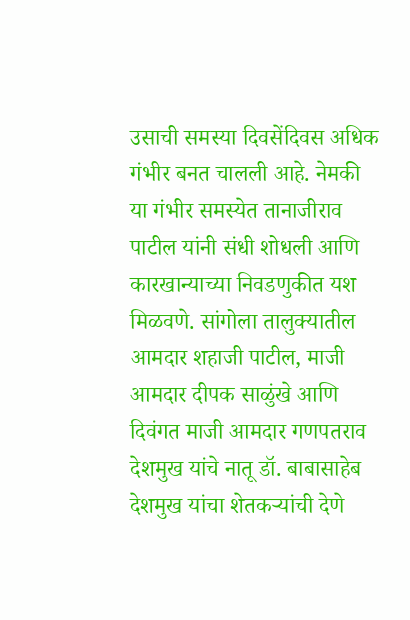उसाची समस्या दिवसेंदिवस अधिक गंभीर बनत चालली आहे. नेमकी या गंभीर समस्येत तानाजीराव पाटील यांनी संधी शोधली आणि कारखान्याच्या निवडणुकीत यश मिळवणे. सांगोला तालुक्यातील आमदार शहाजी पाटील, माजी आमदार दीपक साळुंखे आणि दिवंगत माजी आमदार गणपतराव देशमुख यांचे नातू डॉ. बाबासाहेब देशमुख यांचा शेतकऱ्यांची देणे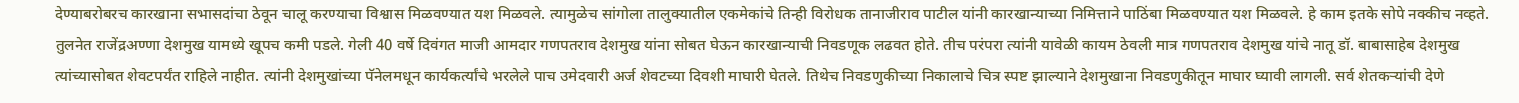देण्याबरोबरच कारखाना सभासदांचा ठेवून चालू करण्याचा विश्वास मिळवण्यात यश मिळवले. त्यामुळेच सांगोला तालुक्यातील एकमेकांचे तिन्ही विरोधक तानाजीराव पाटील यांनी कारखान्याच्या निमित्ताने पाठिंबा मिळवण्यात यश मिळवले. हे काम इतके सोपे नक्कीच नव्हते. तुलनेत राजेंद्रअण्णा देशमुख यामध्ये खूपच कमी पडले. गेली 40 वर्षे दिवंगत माजी आमदार गणपतराव देशमुख यांना सोबत घेऊन कारखान्याची निवडणूक लढवत होते. तीच परंपरा त्यांनी यावेळी कायम ठेवली मात्र गणपतराव देशमुख यांचे नातू डॉ. बाबासाहेब देशमुख त्यांच्यासोबत शेवटपर्यंत राहिले नाहीत. त्यांनी देशमुखांच्या पॅनेलमधून कार्यकर्त्यांचे भरलेले पाच उमेदवारी अर्ज शेवटच्या दिवशी माघारी घेतले. तिथेच निवडणुकीच्या निकालाचे चित्र स्पष्ट झाल्याने देशमुखाना निवडणुकीतून माघार घ्यावी लागली. सर्व शेतकऱ्यांची देणे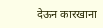देऊन कारखाना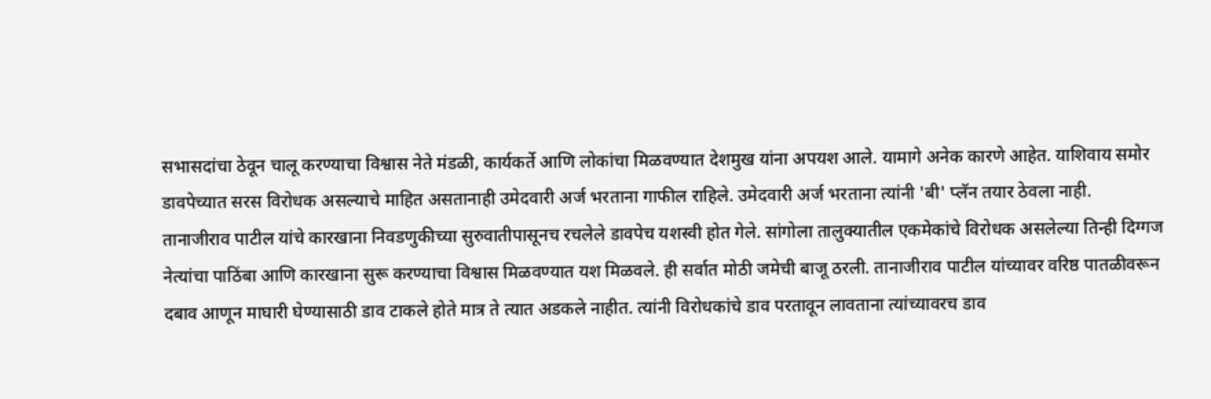सभासदांचा ठेवून चालू करण्याचा विश्वास नेते मंडळी, कार्यकर्ते आणि लोकांचा मिळवण्यात देशमुख यांना अपयश आले. यामागे अनेक कारणे आहेत. याशिवाय समोर डावपेच्यात सरस विरोधक असल्याचे माहित असतानाही उमेदवारी अर्ज भरताना गाफील राहिले. उमेदवारी अर्ज भरताना त्यांनी 'बी' प्लॅन तयार ठेवला नाही.                                   तानाजीराव पाटील यांचे कारखाना निवडणुकीच्या सुरुवातीपासूनच रचलेले डावपेच यशस्वी होत गेले. सांगोला तालुक्यातील एकमेकांचे विरोधक असलेल्या तिन्ही दिग्गज नेत्यांचा पाठिंबा आणि कारखाना सुरू करण्याचा विश्वास मिळवण्यात यश मिळवले. ही सर्वात मोठी जमेची बाजू ठरली. तानाजीराव पाटील यांच्यावर वरिष्ठ पातळीवरून दबाव आणून माघारी घेण्यासाठी डाव टाकले होते मात्र ते त्यात अडकले नाहीत. त्यांनी विरोधकांचे डाव परतावून लावताना त्यांच्यावरच डाव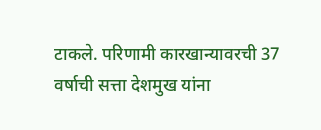टाकले. परिणामी कारखान्यावरची 37 वर्षाची सत्ता देशमुख यांना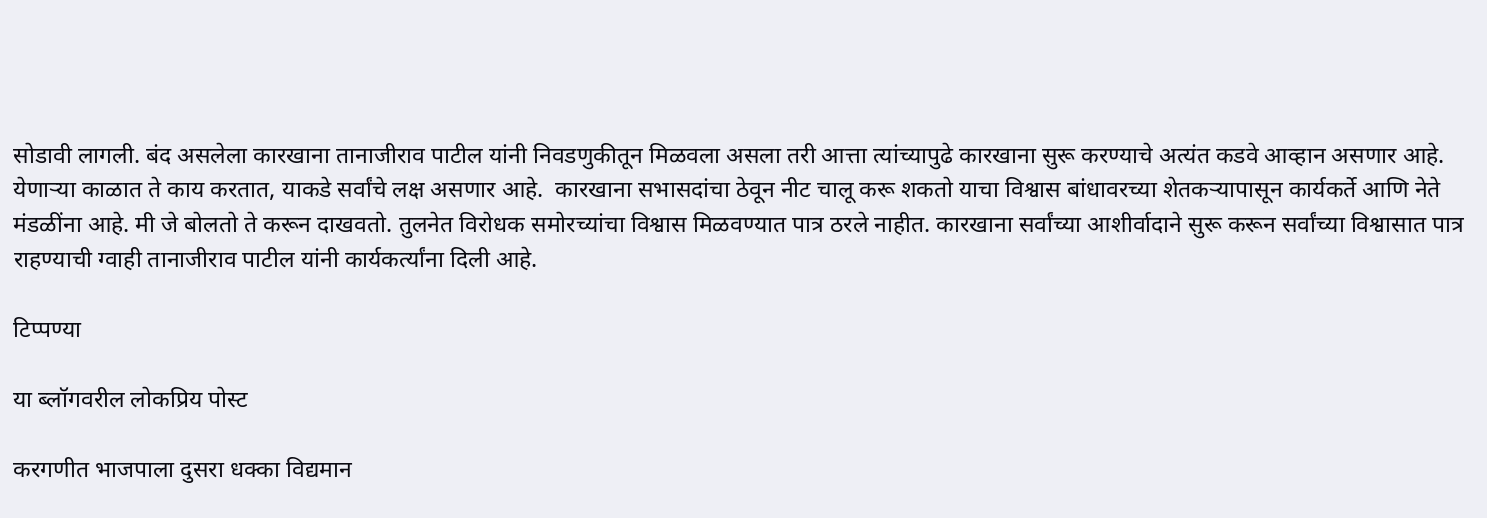सोडावी लागली. बंद असलेला कारखाना तानाजीराव पाटील यांनी निवडणुकीतून मिळवला असला तरी आत्ता त्यांच्यापुढे कारखाना सुरू करण्याचे अत्यंत कडवे आव्हान असणार आहे. येणाऱ्या काळात ते काय करतात, याकडे सर्वांचे लक्ष असणार आहे.  कारखाना सभासदांचा ठेवून नीट चालू करू शकतो याचा विश्वास बांधावरच्या शेतकऱ्यापासून कार्यकर्ते आणि नेते मंडळींना आहे. मी जे बोलतो ते करून दाखवतो. तुलनेत विरोधक समोरच्यांचा विश्वास मिळवण्यात पात्र ठरले नाहीत. कारखाना सर्वांच्या आशीर्वादाने सुरू करून सर्वांच्या विश्वासात पात्र राहण्याची ग्वाही तानाजीराव पाटील यांनी कार्यकर्त्यांना दिली आहे.

टिप्पण्या

या ब्लॉगवरील लोकप्रिय पोस्ट

करगणीत भाजपाला दुसरा धक्का विद्यमान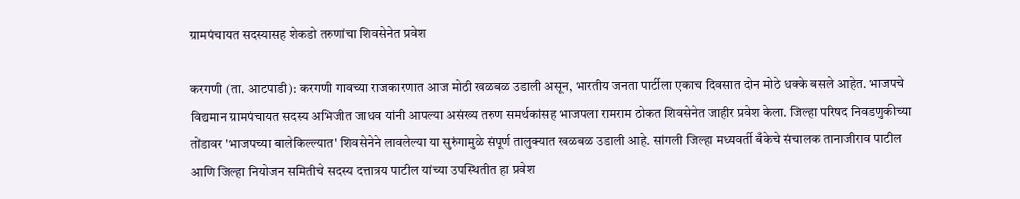ग्रामपंचायत सदस्यासह शेकडो तरुणांचा शिवसेनेत प्रवेश

करगणी (ता. आटपाडी): करगणी गावच्या राजकारणात आज मोठी खळबळ उडाली असून, भारतीय जनता पार्टीला एकाच दिवसात दोन मोठे धक्के बसले आहेत. भाजपचे विद्यमान ग्रामपंचायत सदस्य अभिजीत जाधव यांनी आपल्या असंख्य तरुण समर्थकांसह भाजपला रामराम ठोकत शिवसेनेत जाहीर प्रवेश केला. जिल्हा परिषद निवडणुकीच्या तोंडावर 'भाजपच्या बालेकिल्ल्यात' शिवसेनेने लावलेल्या या सुरुंगामुळे संपूर्ण तालुक्यात खळबळ उडाली आहे. सांगली जिल्हा मध्यवर्ती बँकेचे संचालक तानाजीराव पाटील आणि जिल्हा नियोजन समितीचे सदस्य दत्तात्रय पाटील यांच्या उपस्थितीत हा प्रवेश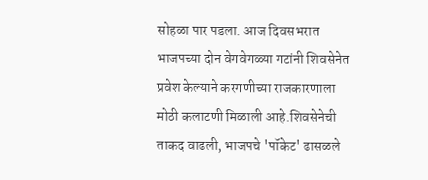सोहळा पार पडला. आज दिवसभरात भाजपच्या दोन वेगवेगळ्या गटांनी शिवसेनेत प्रवेश केल्याने करगणीच्या राजकारणाला मोठी कलाटणी मिळाली आहे.शिवसेनेची ताकद वाढली, भाजपचे 'पॉकेट' ढासळले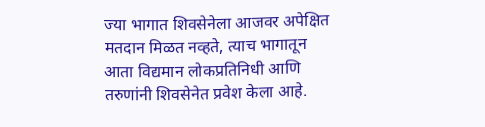ज्या भागात शिवसेनेला आजवर अपेक्षित मतदान मिळत नव्हते, त्याच भागातून आता विद्यमान लोकप्रतिनिधी आणि तरुणांनी शिवसेनेत प्रवेश केला आहे.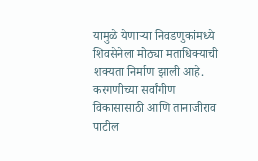यामुळे येणाऱ्या निवडणुकांमध्ये शिवसेनेला मोठ्या मताधिक्याची शक्यता निर्माण झाली आहे. करगणीच्या सर्वांगीण विकासासाठी आणि तानाजीराव पाटील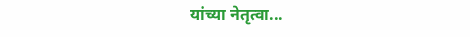यांच्या नेतृत्वा...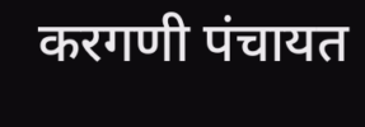करगणी पंचायत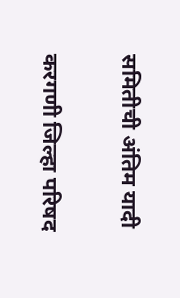समितीची अंतिम यादी

करगणी जिल्हा परिषद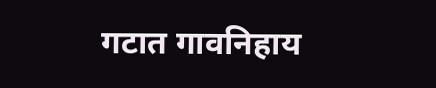गटात गावनिहाय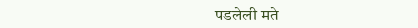पडलेली मते